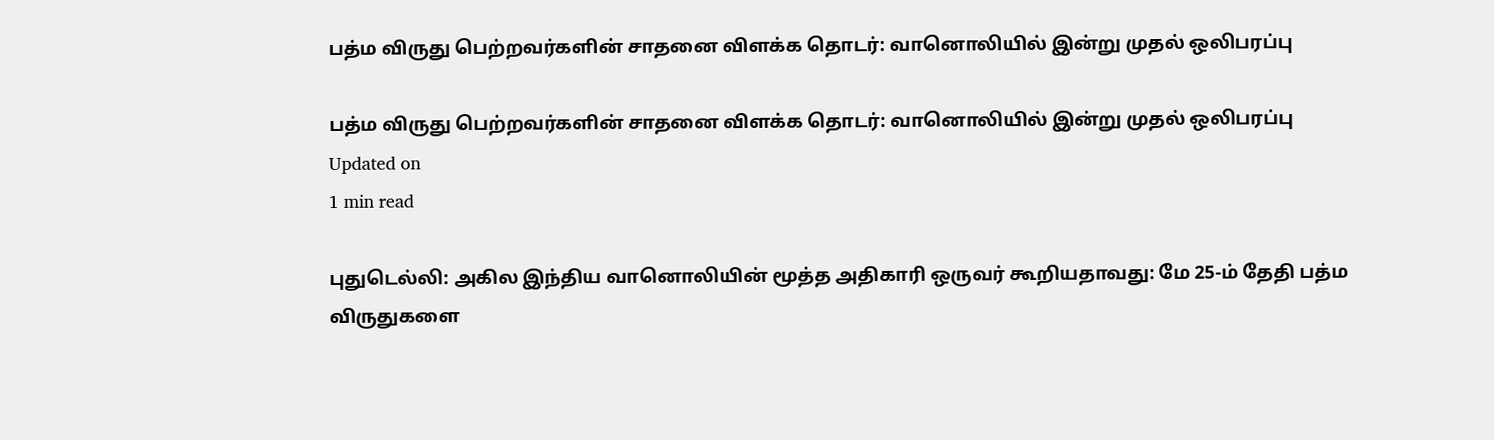பத்ம விருது பெற்றவர்களின் சாதனை விளக்க தொடர்: வானொலியில் இன்று முதல் ஒலிபரப்பு

பத்ம விருது பெற்றவர்களின் சாதனை விளக்க தொடர்: வானொலியில் இன்று முதல் ஒலிபரப்பு
Updated on
1 min read

புதுடெல்லி: அகில இந்திய வானொலியின் மூத்த அதிகாரி ஒருவர் கூறியதாவது: மே 25-ம் தேதி பத்ம விருதுகளை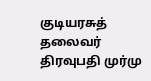குடியரசுத் தலைவர் திரவுபதி முர்மு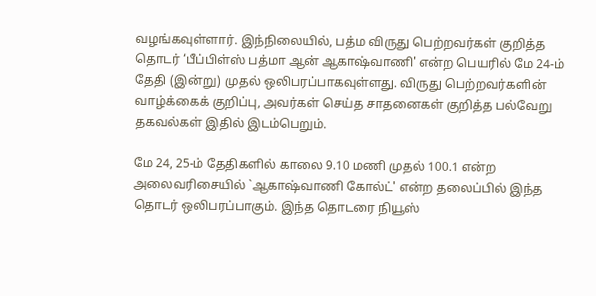வழங்கவுள்ளார். இந்நிலையில், பத்ம விருது பெற்றவர்கள் குறித்த தொடர் ‘பீப்பிள்ஸ் பத்மா ஆன் ஆகாஷ்வாணி' என்ற பெயரில் மே 24-ம் தேதி (இன்று) முதல் ஒலிபரப்பாகவுள்ளது. விருது பெற்றவர்களின் வாழ்க்கைக் குறிப்பு, அவர்கள் செய்த சாதனைகள் குறித்த பல்வேறு தகவல்கள் இதில் இடம்பெறும்.

மே 24, 25-ம் தேதிகளில் காலை 9.10 மணி முதல் 100.1 என்ற அலைவரிசையில் `ஆகாஷ்வாணி கோல்ட்' என்ற தலைப்பில் இந்த தொடர் ஒலிபரப்பாகும். இந்த தொடரை நியூஸ்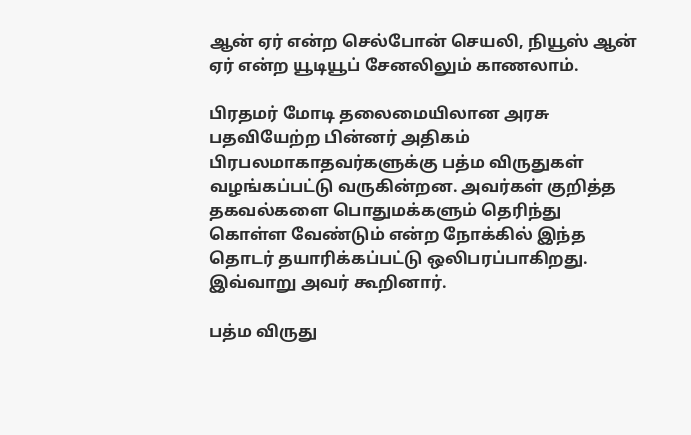ஆன் ஏர் என்ற செல்போன் செயலி, நியூஸ் ஆன் ஏர் என்ற யூடியூப் சேனலிலும் காணலாம்.

பிரதமர் மோடி தலைமையிலான அரசு பதவியேற்ற பின்னர் அதிகம் பிரபலமாகாதவர்களுக்கு பத்ம விருதுகள் வழங்கப்பட்டு வருகின்றன. அவர்கள் குறித்த தகவல்களை பொதுமக்களும் தெரிந்து கொள்ள வேண்டும் என்ற நோக்கில் இந்த தொடர் தயாரிக்கப்பட்டு ஒலிபரப்பாகிறது. இவ்வாறு அவர் கூறினார்.

பத்ம விருது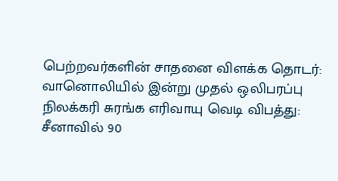பெற்றவர்களின் சாதனை விளக்க தொடர்: வானொலியில் இன்று முதல் ஒலிபரப்பு
நிலக்கரி சுரங்க எரிவாயு வெடி விபத்து: சீனாவில் 90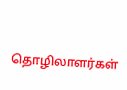தொழிலாளர்கள்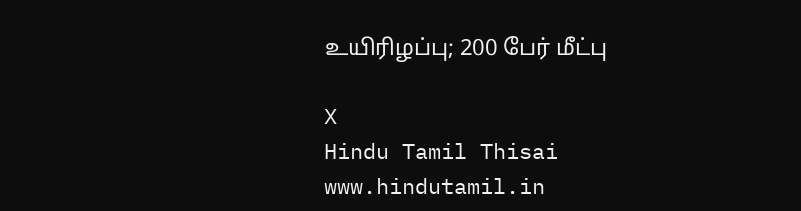உயிரிழப்பு; 200 பேர் மீட்பு

X
Hindu Tamil Thisai
www.hindutamil.in